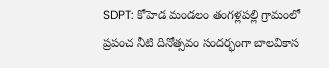SDPT: కోహెడ మండలం తంగళ్లపల్లి గ్రామంలో ప్రపంచ నీటి దినోత్సవం సందర్భంగా బాలవికాస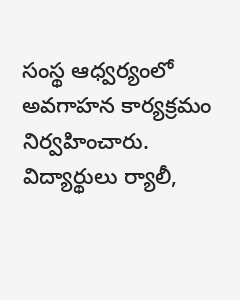సంస్థ ఆధ్వర్యంలో అవగాహన కార్యక్రమం నిర్వహించారు. విద్యార్థులు ర్యాలీ,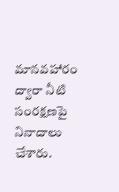మానవహారం ద్వారా నీటి సంరక్షణపై నినాదాలు చేశారు.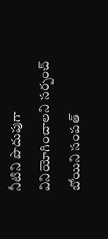నీటిని పొదుపుగా వినియోగించాలని సర్పంచ్ బోయిని సంపత్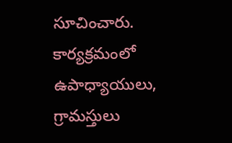సూచించారు. కార్యక్రమంలో ఉపాధ్యాయులు, గ్రామస్తులు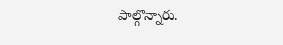పాల్గొన్నారు.